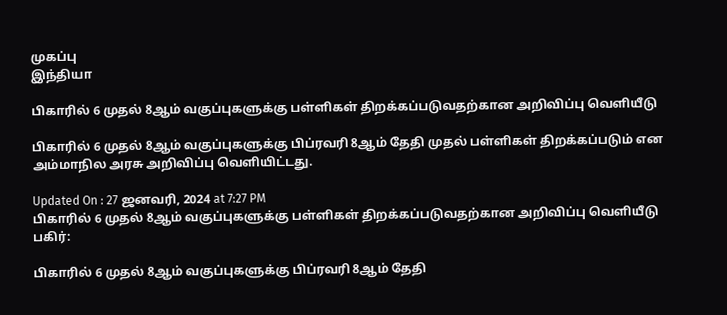முகப்பு
இந்தியா

பிகாரில் 6 முதல் 8ஆம் வகுப்புகளுக்கு பள்ளிகள் திறக்கப்படுவதற்கான அறிவிப்பு வெளியீடு

பிகாரில் 6 முதல் 8ஆம் வகுப்புகளுக்கு பிப்ரவரி 8ஆம் தேதி முதல் பள்ளிகள் திறக்கப்படும் என அம்மாநில அரசு அறிவிப்பு வெளியிட்டது.

Updated On : 27 ஜனவரி, 2024 at 7:27 PM
பிகாரில் 6 முதல் 8ஆம் வகுப்புகளுக்கு பள்ளிகள் திறக்கப்படுவதற்கான அறிவிப்பு வெளியீடு
பகிர்:

பிகாரில் 6 முதல் 8ஆம் வகுப்புகளுக்கு பிப்ரவரி 8ஆம் தேதி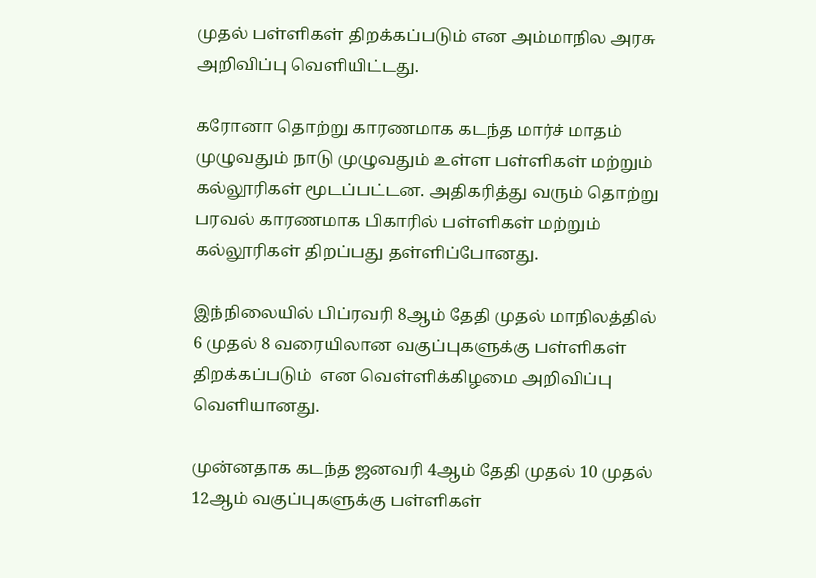முதல் பள்ளிகள் திறக்கப்படும் என அம்மாநில அரசு அறிவிப்பு வெளியிட்டது.

கரோனா தொற்று காரணமாக கடந்த மார்ச் மாதம் முழுவதும் நாடு முழுவதும் உள்ள பள்ளிகள் மற்றும் கல்லூரிகள் மூடப்பட்டன. அதிகரித்து வரும் தொற்று பரவல் காரணமாக பிகாரில் பள்ளிகள் மற்றும் கல்லூரிகள் திறப்பது தள்ளிப்போனது.

இந்நிலையில் பிப்ரவரி 8ஆம் தேதி முதல் மாநிலத்தில் 6 முதல் 8 வரையிலான வகுப்புகளுக்கு பள்ளிகள் திறக்கப்படும்  என வெள்ளிக்கிழமை அறிவிப்பு வெளியானது.

முன்னதாக கடந்த ஜனவரி 4ஆம் தேதி முதல் 10 முதல் 12ஆம் வகுப்புகளுக்கு பள்ளிகள்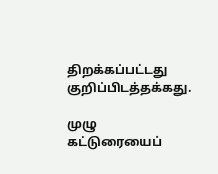திறக்கப்பட்டது குறிப்பிடத்தக்கது.

முழு கட்டுரையைப்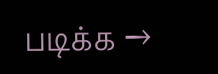படிக்க →